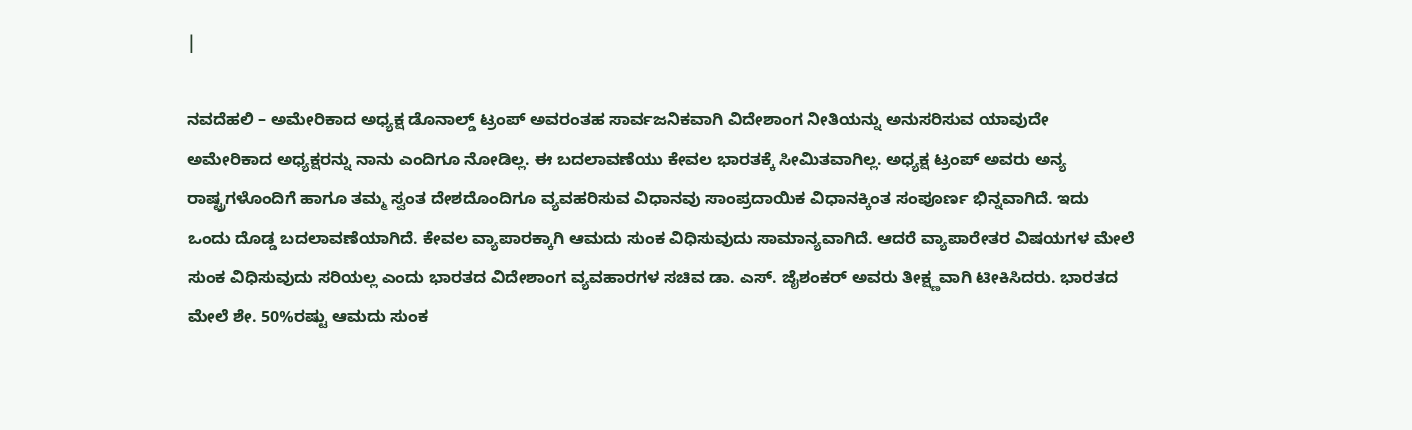|

ನವದೆಹಲಿ – ಅಮೇರಿಕಾದ ಅಧ್ಯಕ್ಷ ಡೊನಾಲ್ಡ್ ಟ್ರಂಪ್ ಅವರಂತಹ ಸಾರ್ವಜನಿಕವಾಗಿ ವಿದೇಶಾಂಗ ನೀತಿಯನ್ನು ಅನುಸರಿಸುವ ಯಾವುದೇ ಅಮೇರಿಕಾದ ಅಧ್ಯಕ್ಷರನ್ನು ನಾನು ಎಂದಿಗೂ ನೋಡಿಲ್ಲ. ಈ ಬದಲಾವಣೆಯು ಕೇವಲ ಭಾರತಕ್ಕೆ ಸೀಮಿತವಾಗಿಲ್ಲ. ಅಧ್ಯಕ್ಷ ಟ್ರಂಪ್ ಅವರು ಅನ್ಯ ರಾಷ್ಟ್ರಗಳೊಂದಿಗೆ ಹಾಗೂ ತಮ್ಮ ಸ್ವಂತ ದೇಶದೊಂದಿಗೂ ವ್ಯವಹರಿಸುವ ವಿಧಾನವು ಸಾಂಪ್ರದಾಯಿಕ ವಿಧಾನಕ್ಕಿಂತ ಸಂಪೂರ್ಣ ಭಿನ್ನವಾಗಿದೆ. ಇದು ಒಂದು ದೊಡ್ಡ ಬದಲಾವಣೆಯಾಗಿದೆ. ಕೇವಲ ವ್ಯಾಪಾರಕ್ಕಾಗಿ ಆಮದು ಸುಂಕ ವಿಧಿಸುವುದು ಸಾಮಾನ್ಯವಾಗಿದೆ. ಆದರೆ ವ್ಯಾಪಾರೇತರ ವಿಷಯಗಳ ಮೇಲೆ ಸುಂಕ ವಿಧಿಸುವುದು ಸರಿಯಲ್ಲ ಎಂದು ಭಾರತದ ವಿದೇಶಾಂಗ ವ್ಯವಹಾರಗಳ ಸಚಿವ ಡಾ. ಎಸ್. ಜೈಶಂಕರ್ ಅವರು ತೀಕ್ಷ್ಣವಾಗಿ ಟೀಕಿಸಿದರು. ಭಾರತದ ಮೇಲೆ ಶೇ. 50%ರಷ್ಟು ಆಮದು ಸುಂಕ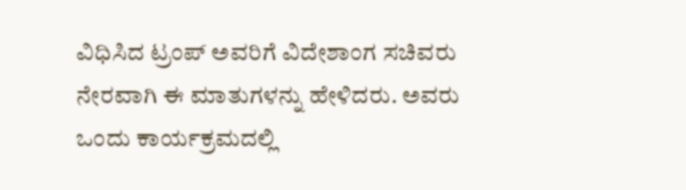ವಿಧಿಸಿದ ಟ್ರಂಪ್ ಅವರಿಗೆ ವಿದೇಶಾಂಗ ಸಚಿವರು ನೇರವಾಗಿ ಈ ಮಾತುಗಳನ್ನು ಹೇಳಿದರು. ಅವರು ಒಂದು ಕಾರ್ಯಕ್ರಮದಲ್ಲಿ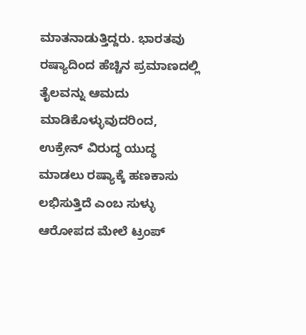ಮಾತನಾಡುತ್ತಿದ್ದರು. ಭಾರತವು ರಷ್ಯಾದಿಂದ ಹೆಚ್ಚಿನ ಪ್ರಮಾಣದಲ್ಲಿ ತೈಲವನ್ನು ಆಮದು ಮಾಡಿಕೊಳ್ಳುವುದರಿಂದ, ಉಕ್ರೇನ್ ವಿರುದ್ಧ ಯುದ್ಧ ಮಾಡಲು ರಷ್ಯಾಕ್ಕೆ ಹಣಕಾಸು ಲಭಿಸುತ್ತಿದೆ ಎಂಬ ಸುಳ್ಳು ಆರೋಪದ ಮೇಲೆ ಟ್ರಂಪ್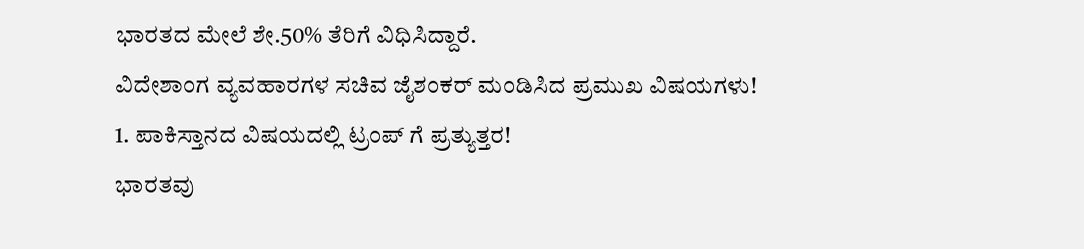ಭಾರತದ ಮೇಲೆ ಶೇ.50% ತೆರಿಗೆ ವಿಧಿಸಿದ್ದಾರೆ.
ವಿದೇಶಾಂಗ ವ್ಯವಹಾರಗಳ ಸಚಿವ ಜೈಶಂಕರ್ ಮಂಡಿಸಿದ ಪ್ರಮುಖ ವಿಷಯಗಳು!
1. ಪಾಕಿಸ್ತಾನದ ವಿಷಯದಲ್ಲಿ ಟ್ರಂಪ್ ಗೆ ಪ್ರತ್ಯುತ್ತರ!
ಭಾರತವು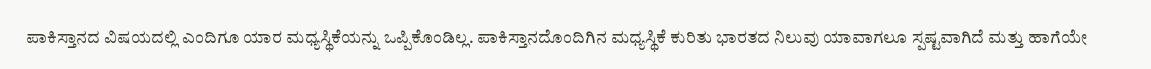ಪಾಕಿಸ್ತಾನದ ವಿಷಯದಲ್ಲಿ ಎಂದಿಗೂ ಯಾರ ಮಧ್ಯಸ್ಥಿಕೆಯನ್ನು ಒಪ್ಪಿಕೊಂಡಿಲ್ಲ. ಪಾಕಿಸ್ತಾನದೊಂದಿಗಿನ ಮಧ್ಯಸ್ಥಿಕೆ ಕುರಿತು ಭಾರತದ ನಿಲುವು ಯಾವಾಗಲೂ ಸ್ಪಷ್ಟವಾಗಿದೆ ಮತ್ತು ಹಾಗೆಯೇ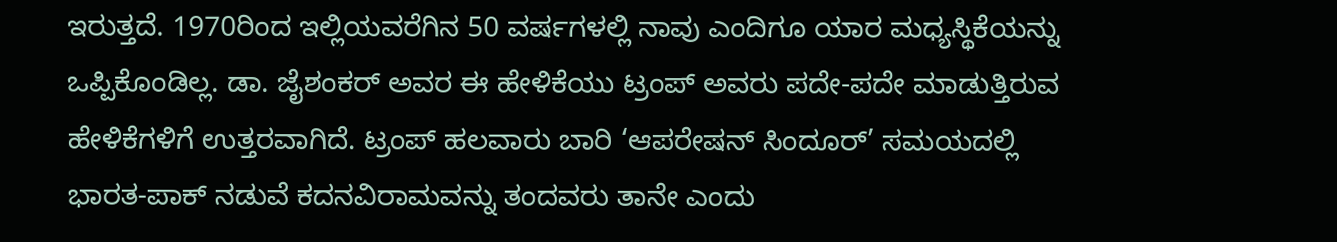ಇರುತ್ತದೆ. 1970ರಿಂದ ಇಲ್ಲಿಯವರೆಗಿನ 50 ವರ್ಷಗಳಲ್ಲಿ ನಾವು ಎಂದಿಗೂ ಯಾರ ಮಧ್ಯಸ್ಥಿಕೆಯನ್ನು ಒಪ್ಪಿಕೊಂಡಿಲ್ಲ. ಡಾ. ಜೈಶಂಕರ್ ಅವರ ಈ ಹೇಳಿಕೆಯು ಟ್ರಂಪ್ ಅವರು ಪದೇ-ಪದೇ ಮಾಡುತ್ತಿರುವ ಹೇಳಿಕೆಗಳಿಗೆ ಉತ್ತರವಾಗಿದೆ. ಟ್ರಂಪ್ ಹಲವಾರು ಬಾರಿ ‘ಆಪರೇಷನ್ ಸಿಂದೂರ್’ ಸಮಯದಲ್ಲಿ ಭಾರತ-ಪಾಕ್ ನಡುವೆ ಕದನವಿರಾಮವನ್ನು ತಂದವರು ತಾನೇ ಎಂದು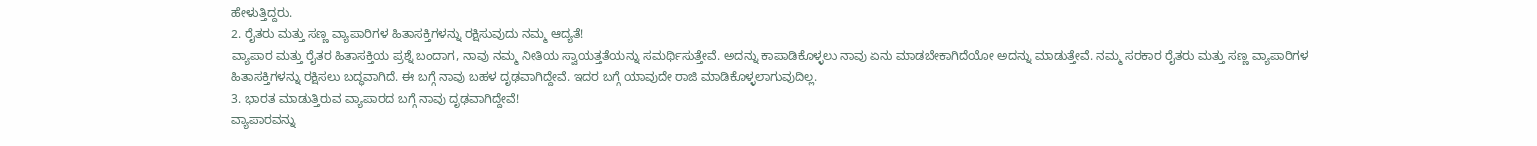ಹೇಳುತ್ತಿದ್ದರು.
2. ರೈತರು ಮತ್ತು ಸಣ್ಣ ವ್ಯಾಪಾರಿಗಳ ಹಿತಾಸಕ್ತಿಗಳನ್ನು ರಕ್ಷಿಸುವುದು ನಮ್ಮ ಆದ್ಯತೆ!
ವ್ಯಾಪಾರ ಮತ್ತು ರೈತರ ಹಿತಾಸಕ್ತಿಯ ಪ್ರಶ್ನೆ ಬಂದಾಗ, ನಾವು ನಮ್ಮ ನೀತಿಯ ಸ್ವಾಯತ್ತತೆಯನ್ನು ಸಮರ್ಥಿಸುತ್ತೇವೆ. ಅದನ್ನು ಕಾಪಾಡಿಕೊಳ್ಳಲು ನಾವು ಏನು ಮಾಡಬೇಕಾಗಿದೆಯೋ ಅದನ್ನು ಮಾಡುತ್ತೇವೆ. ನಮ್ಮ ಸರಕಾರ ರೈತರು ಮತ್ತು ಸಣ್ಣ ವ್ಯಾಪಾರಿಗಳ ಹಿತಾಸಕ್ತಿಗಳನ್ನು ರಕ್ಷಿಸಲು ಬದ್ಧವಾಗಿದೆ. ಈ ಬಗ್ಗೆ ನಾವು ಬಹಳ ದೃಢವಾಗಿದ್ದೇವೆ. ಇದರ ಬಗ್ಗೆ ಯಾವುದೇ ರಾಜಿ ಮಾಡಿಕೊಳ್ಳಲಾಗುವುದಿಲ್ಲ.
3. ಭಾರತ ಮಾಡುತ್ತಿರುವ ವ್ಯಾಪಾರದ ಬಗ್ಗೆ ನಾವು ದೃಢವಾಗಿದ್ದೇವೆ!
ವ್ಯಾಪಾರವನ್ನು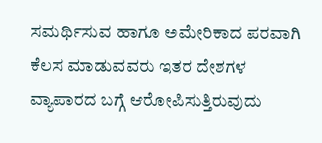ಸಮರ್ಥಿಸುವ ಹಾಗೂ ಅಮೇರಿಕಾದ ಪರವಾಗಿ ಕೆಲಸ ಮಾಡುವವರು ಇತರ ದೇಶಗಳ ವ್ಯಾಪಾರದ ಬಗ್ಗೆ ಆರೋಪಿಸುತ್ತಿರುವುದು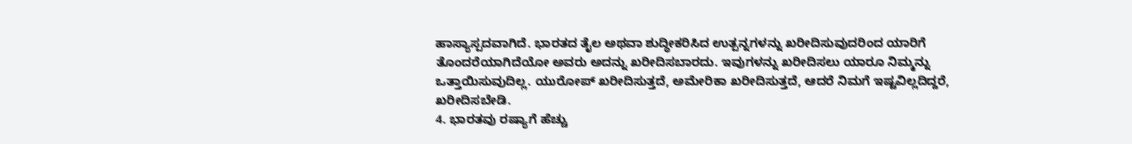ಹಾಸ್ಯಾಸ್ಪದವಾಗಿದೆ. ಭಾರತದ ತೈಲ ಅಥವಾ ಶುದ್ಧೀಕರಿಸಿದ ಉತ್ಪನ್ನಗಳನ್ನು ಖರೀದಿಸುವುದರಿಂದ ಯಾರಿಗೆ ತೊಂದರೆಯಾಗಿದೆಯೋ ಅವರು ಅದನ್ನು ಖರೀದಿಸಬಾರದು. ಇವುಗಳನ್ನು ಖರೀದಿಸಲು ಯಾರೂ ನಿಮ್ಮನ್ನು ಒತ್ತಾಯಿಸುವುದಿಲ್ಲ. ಯುರೋಪ್ ಖರೀದಿಸುತ್ತದೆ, ಅಮೇರಿಕಾ ಖರೀದಿಸುತ್ತದೆ, ಆದರೆ ನಿಮಗೆ ಇಷ್ಟವಿಲ್ಲದಿದ್ದರೆ, ಖರೀದಿಸಬೇಡಿ.
4. ಭಾರತವು ರಷ್ಯಾಗೆ ಹೆಚ್ಚು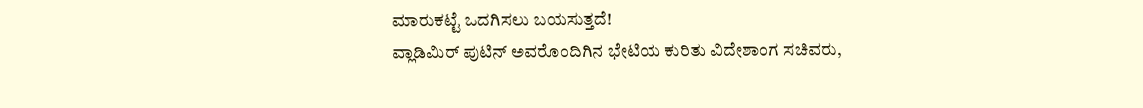ಮಾರುಕಟ್ಟೆ ಒದಗಿಸಲು ಬಯಸುತ್ತದೆ!
ವ್ಲಾಡಿಮಿರ್ ಪುಟಿನ್ ಅವರೊಂದಿಗಿನ ಭೇಟಿಯ ಕುರಿತು ವಿದೇಶಾಂಗ ಸಚಿವರು,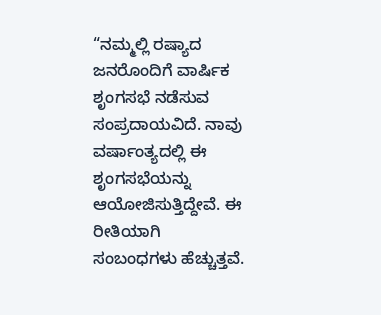“ನಮ್ಮಲ್ಲಿ ರಷ್ಯಾದ ಜನರೊಂದಿಗೆ ವಾರ್ಷಿಕ ಶೃಂಗಸಭೆ ನಡೆಸುವ ಸಂಪ್ರದಾಯವಿದೆ. ನಾವು ವರ್ಷಾಂತ್ಯದಲ್ಲಿ ಈ ಶೃಂಗಸಭೆಯನ್ನು ಆಯೋಜಿಸುತ್ತಿದ್ದೇವೆ. ಈ ರೀತಿಯಾಗಿ ಸಂಬಂಧಗಳು ಹೆಚ್ಚುತ್ತವೆ.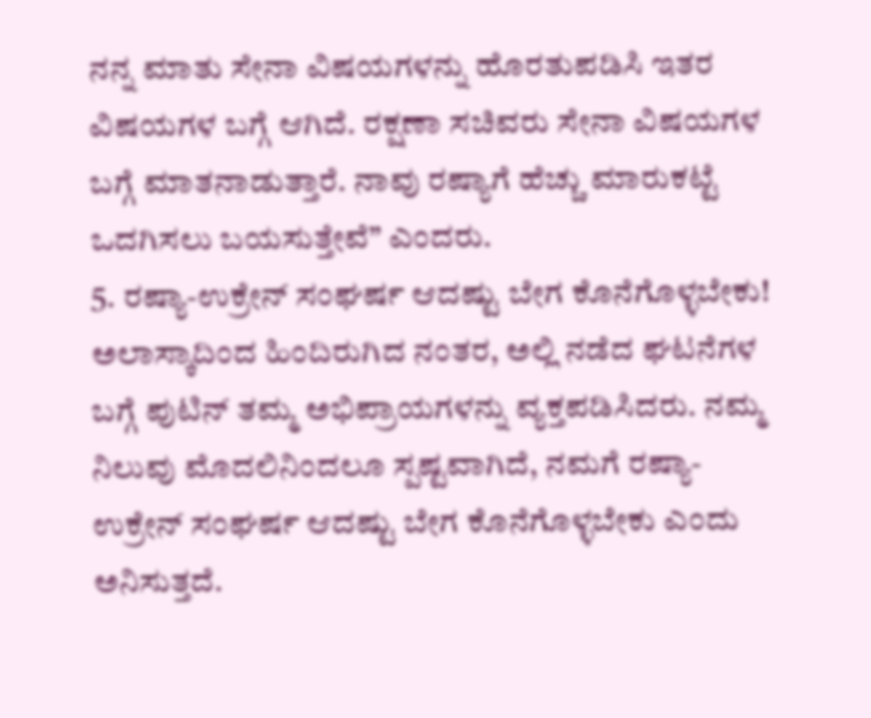ನನ್ನ ಮಾತು ಸೇನಾ ವಿಷಯಗಳನ್ನು ಹೊರತುಪಡಿಸಿ ಇತರ ವಿಷಯಗಳ ಬಗ್ಗೆ ಆಗಿದೆ. ರಕ್ಷಣಾ ಸಚಿವರು ಸೇನಾ ವಿಷಯಗಳ ಬಗ್ಗೆ ಮಾತನಾಡುತ್ತಾರೆ. ನಾವು ರಷ್ಯಾಗೆ ಹೆಚ್ಚು ಮಾರುಕಟ್ಟೆ ಒದಗಿಸಲು ಬಯಸುತ್ತೇವೆ” ಎಂದರು.
5. ರಷ್ಯಾ-ಉಕ್ರೇನ್ ಸಂಘರ್ಷ ಆದಷ್ಟು ಬೇಗ ಕೊನೆಗೊಳ್ಳಬೇಕು!
ಅಲಾಸ್ಕಾದಿಂದ ಹಿಂದಿರುಗಿದ ನಂತರ, ಅಲ್ಲಿ ನಡೆದ ಘಟನೆಗಳ ಬಗ್ಗೆ ಪುಟಿನ್ ತಮ್ಮ ಅಭಿಪ್ರಾಯಗಳನ್ನು ವ್ಯಕ್ತಪಡಿಸಿದರು. ನಮ್ಮ ನಿಲುವು ಮೊದಲಿನಿಂದಲೂ ಸ್ಪಷ್ಟವಾಗಿದೆ, ನಮಗೆ ರಷ್ಯಾ-ಉಕ್ರೇನ್ ಸಂಘರ್ಷ ಆದಷ್ಟು ಬೇಗ ಕೊನೆಗೊಳ್ಳಬೇಕು ಎಂದು ಅನಿಸುತ್ತದೆ.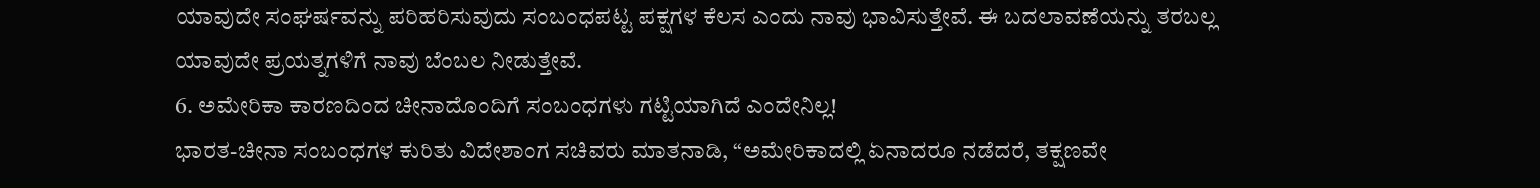ಯಾವುದೇ ಸಂಘರ್ಷವನ್ನು ಪರಿಹರಿಸುವುದು ಸಂಬಂಧಪಟ್ಟ ಪಕ್ಷಗಳ ಕೆಲಸ ಎಂದು ನಾವು ಭಾವಿಸುತ್ತೇವೆ. ಈ ಬದಲಾವಣೆಯನ್ನು ತರಬಲ್ಲ ಯಾವುದೇ ಪ್ರಯತ್ನಗಳಿಗೆ ನಾವು ಬೆಂಬಲ ನೀಡುತ್ತೇವೆ.
6. ಅಮೇರಿಕಾ ಕಾರಣದಿಂದ ಚೀನಾದೊಂದಿಗೆ ಸಂಬಂಧಗಳು ಗಟ್ಟಿಯಾಗಿದೆ ಎಂದೇನಿಲ್ಲ!
ಭಾರತ-ಚೀನಾ ಸಂಬಂಧಗಳ ಕುರಿತು ವಿದೇಶಾಂಗ ಸಚಿವರು ಮಾತನಾಡಿ, “ಅಮೇರಿಕಾದಲ್ಲಿ ಏನಾದರೂ ನಡೆದರೆ, ತಕ್ಷಣವೇ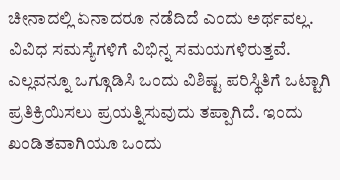ಚೀನಾದಲ್ಲಿ ಏನಾದರೂ ನಡೆದಿದೆ ಎಂದು ಅರ್ಥವಲ್ಲ. ವಿವಿಧ ಸಮಸ್ಯೆಗಳಿಗೆ ವಿಭಿನ್ನ ಸಮಯಗಳಿರುತ್ತವೆ. ಎಲ್ಲವನ್ನೂ ಒಗ್ಗೂಡಿಸಿ ಒಂದು ವಿಶಿಷ್ಟ ಪರಿಸ್ಥಿತಿಗೆ ಒಟ್ಟಾಗಿ ಪ್ರತಿಕ್ರಿಯಿಸಲು ಪ್ರಯತ್ನಿಸುವುದು ತಪ್ಪಾಗಿದೆ. ಇಂದು ಖಂಡಿತವಾಗಿಯೂ ಒಂದು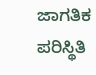ಜಾಗತಿಕ ಪರಿಸ್ಥಿತಿ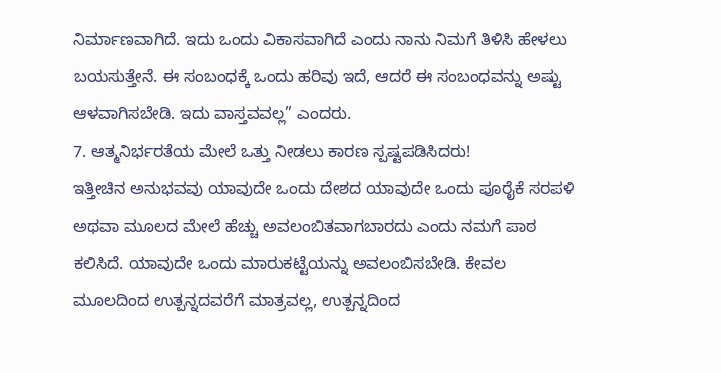ನಿರ್ಮಾಣವಾಗಿದೆ. ಇದು ಒಂದು ವಿಕಾಸವಾಗಿದೆ ಎಂದು ನಾನು ನಿಮಗೆ ತಿಳಿಸಿ ಹೇಳಲು ಬಯಸುತ್ತೇನೆ. ಈ ಸಂಬಂಧಕ್ಕೆ ಒಂದು ಹರಿವು ಇದೆ, ಆದರೆ ಈ ಸಂಬಂಧವನ್ನು ಅಷ್ಟು ಆಳವಾಗಿಸಬೇಡಿ. ಇದು ವಾಸ್ತವವಲ್ಲ” ಎಂದರು.
7. ಆತ್ಮನಿರ್ಭರತೆಯ ಮೇಲೆ ಒತ್ತು ನೀಡಲು ಕಾರಣ ಸ್ಪಷ್ಟಪಡಿಸಿದರು!
ಇತ್ತೀಚಿನ ಅನುಭವವು ಯಾವುದೇ ಒಂದು ದೇಶದ ಯಾವುದೇ ಒಂದು ಪೂರೈಕೆ ಸರಪಳಿ ಅಥವಾ ಮೂಲದ ಮೇಲೆ ಹೆಚ್ಚು ಅವಲಂಬಿತವಾಗಬಾರದು ಎಂದು ನಮಗೆ ಪಾಠ ಕಲಿಸಿದೆ. ಯಾವುದೇ ಒಂದು ಮಾರುಕಟ್ಟೆಯನ್ನು ಅವಲಂಬಿಸಬೇಡಿ. ಕೇವಲ ಮೂಲದಿಂದ ಉತ್ಪನ್ನದವರೆಗೆ ಮಾತ್ರವಲ್ಲ, ಉತ್ಪನ್ನದಿಂದ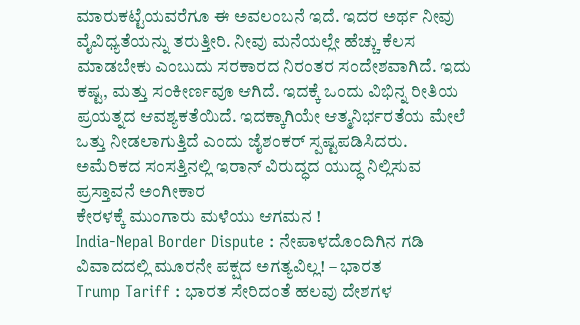ಮಾರುಕಟ್ಟೆಯವರೆಗೂ ಈ ಅವಲಂಬನೆ ಇದೆ. ಇದರ ಅರ್ಥ ನೀವು ವೈವಿಧ್ಯತೆಯನ್ನು ತರುತ್ತೀರಿ. ನೀವು ಮನೆಯಲ್ಲೇ ಹೆಚ್ಚು ಕೆಲಸ ಮಾಡಬೇಕು ಎಂಬುದು ಸರಕಾರದ ನಿರಂತರ ಸಂದೇಶವಾಗಿದೆ. ಇದು ಕಷ್ಟ, ಮತ್ತು ಸಂಕೀರ್ಣವೂ ಆಗಿದೆ. ಇದಕ್ಕೆ ಒಂದು ವಿಭಿನ್ನ ರೀತಿಯ ಪ್ರಯತ್ನದ ಆವಶ್ಯಕತೆಯಿದೆ. ಇದಕ್ಕಾಗಿಯೇ ಆತ್ಮನಿರ್ಭರತೆಯ ಮೇಲೆ ಒತ್ತು ನೀಡಲಾಗುತ್ತಿದೆ ಎಂದು ಜೈಶಂಕರ್ ಸ್ಪಷ್ಟಪಡಿಸಿದರು.
ಅಮೆರಿಕದ ಸಂಸತ್ತಿನಲ್ಲಿ ಇರಾನ್ ವಿರುದ್ಧದ ಯುದ್ಧ ನಿಲ್ಲಿಸುವ ಪ್ರಸ್ತಾವನೆ ಅಂಗೀಕಾರ
ಕೇರಳಕ್ಕೆ ಮುಂಗಾರು ಮಳೆಯು ಆಗಮನ !
India-Nepal Border Dispute : ನೇಪಾಳದೊಂದಿಗಿನ ಗಡಿ ವಿವಾದದಲ್ಲಿ ಮೂರನೇ ಪಕ್ಷದ ಅಗತ್ಯವಿಲ್ಲ! – ಭಾರತ
Trump Tariff : ಭಾರತ ಸೇರಿದಂತೆ ಹಲವು ದೇಶಗಳ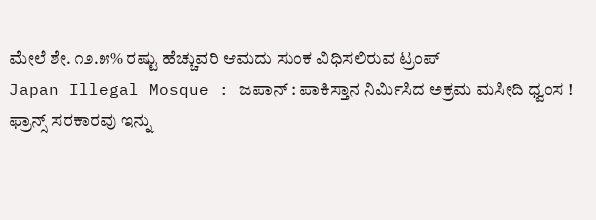ಮೇಲೆ ಶೇ. ೧೨.೫% ರಷ್ಟು ಹೆಚ್ಚುವರಿ ಆಮದು ಸುಂಕ ವಿಧಿಸಲಿರುವ ಟ್ರಂಪ್
Japan Illegal Mosque : ಜಪಾನ್ : ಪಾಕಿಸ್ತಾನ ನಿರ್ಮಿಸಿದ ಅಕ್ರಮ ಮಸೀದಿ ಧ್ವಂಸ !
ಫ್ರಾನ್ಸ್ ಸರಕಾರವು ಇನ್ನು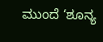ಮುಂದೆ ‘ಶೂನ್ಯ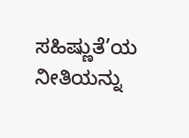ಸಹಿಷ್ಣುತೆ’ಯ ನೀತಿಯನ್ನು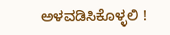ಅಳವಡಿಸಿಕೊಳ್ಳಲಿ !